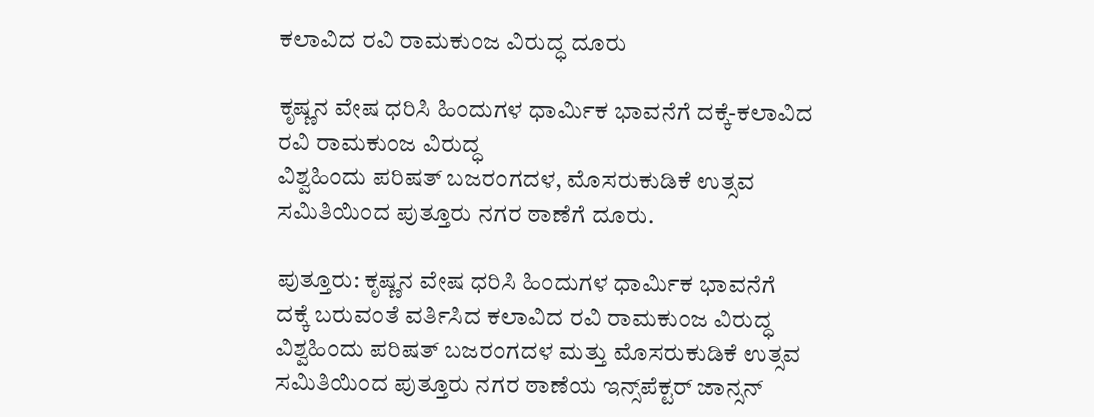ಕಲಾವಿದ ರವಿ ರಾಮಕುಂಜ ವಿರುದ್ಧ ದೂರು

ಕೃಷ್ಣನ ವೇಷ ಧರಿಸಿ ಹಿಂದುಗಳ ಧಾರ್ಮಿಕ ಭಾವನೆಗೆ ದಕ್ಕೆ-ಕಲಾವಿದ ರವಿ ರಾಮಕುಂಜ ವಿರುದ್ಧ
ವಿಶ್ವಹಿಂದು ಪರಿಷತ್ ಬಜರಂಗದಳ, ಮೊಸರುಕುಡಿಕೆ ಉತ್ಸವ ಸಮಿತಿಯಿಂದ ಪುತ್ತೂರು ನಗರ ಠಾಣೆಗೆ ದೂರು.

ಪುತ್ತೂರು: ಕೃಷ್ಣನ ವೇಷ ಧರಿಸಿ ಹಿಂದುಗಳ ಧಾರ್ಮಿಕ ಭಾವನೆಗೆ ದಕ್ಕೆ ಬರುವಂತೆ ವರ್ತಿಸಿದ ಕಲಾವಿದ ರವಿ ರಾಮಕುಂಜ ವಿರುದ್ಧ ವಿಶ್ವಹಿಂದು ಪರಿಷತ್ ಬಜರಂಗದಳ ಮತ್ತು ಮೊಸರುಕುಡಿಕೆ ಉತ್ಸವ ಸಮಿತಿಯಿಂದ ಪುತ್ತೂರು ನಗರ ಠಾಣೆಯ ಇನ್ಸ್‌ಪೆಕ್ಟರ್ ಜಾನ್ಸನ್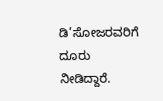ಡಿ’ಸೋಜರವರಿಗೆ ದೂರು ನೀಡಿದ್ದಾರೆ.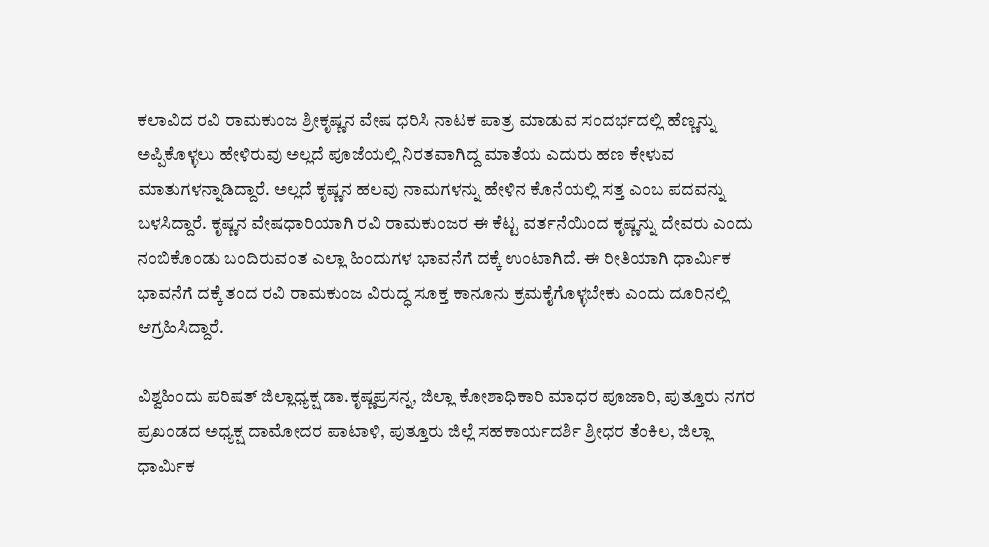ಕಲಾವಿದ ರವಿ ರಾಮಕುಂಜ ಶ್ರೀಕೃಷ್ಣನ ವೇಷ ಧರಿಸಿ ನಾಟಕ ಪಾತ್ರ ಮಾಡುವ ಸಂದರ್ಭದಲ್ಲಿ ಹೆಣ್ಣನ್ನು ಅಪ್ಪಿಕೊಳ್ಳಲು ಹೇಳಿರುವು ಅಲ್ಲದೆ ಪೂಜೆಯಲ್ಲಿ ನಿರತವಾಗಿದ್ದ ಮಾತೆಯ ಎದುರು ಹಣ ಕೇಳುವ ಮಾತುಗಳನ್ನಾಡಿದ್ದಾರೆ. ಅಲ್ಲದೆ ಕೃಷ್ಣನ ಹಲವು ನಾಮಗಳನ್ನು ಹೇಳಿನ ಕೊನೆಯಲ್ಲಿ ಸತ್ತ ಎಂಬ ಪದವನ್ನು ಬಳಸಿದ್ದಾರೆ. ಕೃಷ್ಣನ ವೇಷಧಾರಿಯಾಗಿ ರವಿ ರಾಮಕುಂಜರ ಈ ಕೆಟ್ಟ ವರ್ತನೆಯಿಂದ ಕೃಷ್ಣನ್ನು ದೇವರು ಎಂದು ನಂಬಿಕೊಂಡು ಬಂದಿರುವಂತ ಎಲ್ಲಾ ಹಿಂದುಗಳ ಭಾವನೆಗೆ ದಕ್ಕೆ ಉಂಟಾಗಿದೆ. ಈ ರೀತಿಯಾಗಿ ಧಾರ್ಮಿಕ ಭಾವನೆಗೆ ದಕ್ಕೆ ತಂದ ರವಿ ರಾಮಕುಂಜ ವಿರುದ್ಧ ಸೂಕ್ತ ಕಾನೂನು ಕ್ರಮಕೈಗೊಳ್ಳಬೇಕು ಎಂದು ದೂರಿನಲ್ಲಿ ಆಗ್ರಹಿಸಿದ್ದಾರೆ.

ವಿಶ್ವಹಿಂದು ಪರಿಷತ್ ಜಿಲ್ಲಾಧ್ಯಕ್ಷ ಡಾ.ಕೃಷ್ಣಪ್ರಸನ್ನ, ಜಿಲ್ಲಾ ಕೋಶಾಧಿಕಾರಿ ಮಾಧರ ಪೂಜಾರಿ, ಪುತ್ತೂರು ನಗರ ಪ್ರಖಂಡದ ಅಧ್ಯಕ್ಷ ದಾಮೋದರ ಪಾಟಾಳಿ, ಪುತ್ತೂರು ಜಿಲ್ಲೆ ಸಹಕಾರ್ಯದರ್ಶಿ ಶ್ರೀಧರ ತೆಂಕಿಲ, ಜಿಲ್ಲಾ ಧಾರ್ಮಿಕ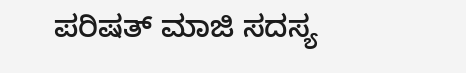ಪರಿಷತ್ ಮಾಜಿ ಸದಸ್ಯ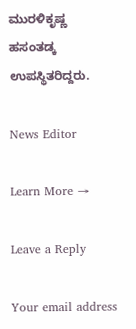ಮುರಳಿಕೃಷ್ಣ ಹಸಂತಡ್ಕ ಉಪಸ್ಥಿತರಿದ್ದರು.

News Editor

Learn More →

Leave a Reply

Your email address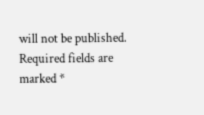will not be published. Required fields are marked *